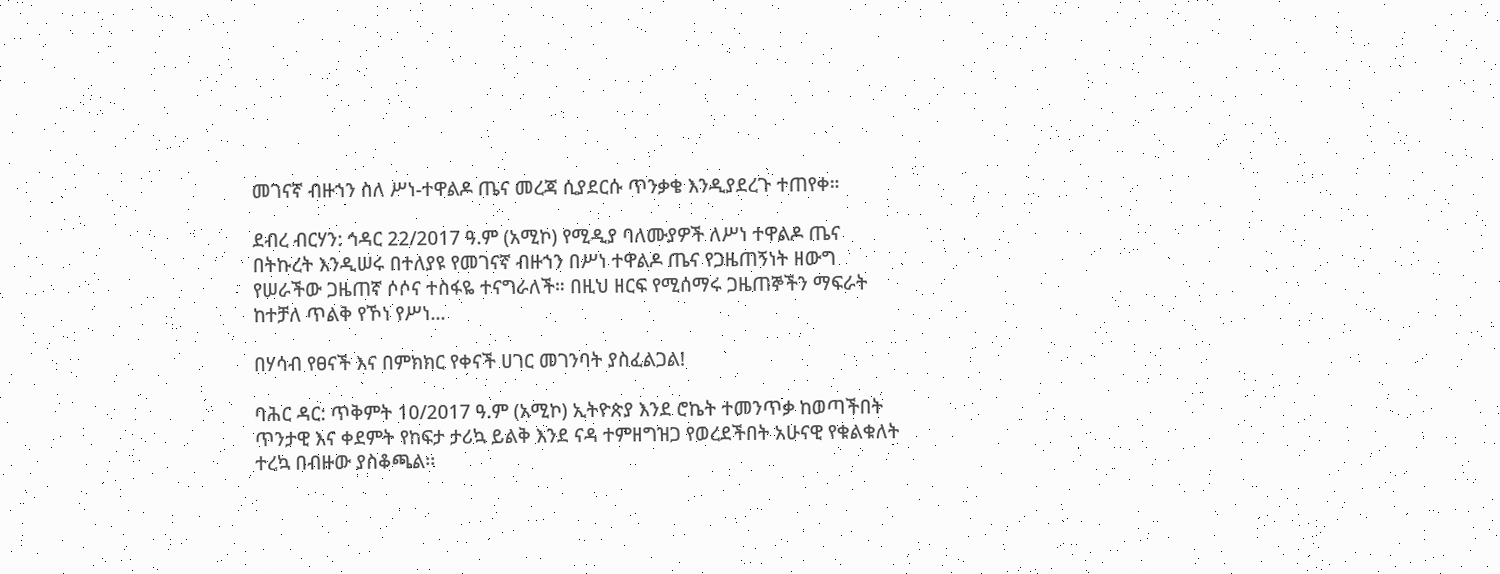መገናኛ ብዙኀን ስለ ሥነ-ተዋልዶ ጤና መረጃ ሲያደርሱ ጥንቃቄ እንዲያደረጉ ተጠየቀ።

ደብረ ብርሃን: ኅዳር 22/2017 ዓ.ም (አሚኮ) የሚዲያ ባለሙያዎች ለሥነ ተዋልዶ ጤና በትኩረት እንዲሠሩ በተለያዩ የመገናኛ ብዙኀን በሥነ ተዋልዶ ጤና የጋዜጠኝነት ዘውግ የሠራችው ጋዜጠኛ ሶሶና ተስፋዬ ተናግራለች። በዚህ ዘርፍ የሚሰማሩ ጋዜጠኞችን ማፍራት ከተቻለ ጥልቅ የኾነ የሥነ...

በሃሳብ የፀናች እና በምክክር የቀናች ሀገር መገንባት ያስፈልጋል!

ባሕር ዳር: ጥቅምት 10/2017 ዓ.ም (አሚኮ) ኢትዮጵያ እንደ ሮኬት ተመንጥቃ ከወጣችበት ጥንታዊ እና ቀደምት የከፍታ ታሪኳ ይልቅ እንደ ናዳ ተምዘግዝጋ የወረደችበት አሁናዊ የቁልቁለት ተረኳ በብዙው ያስቆጫል፡፡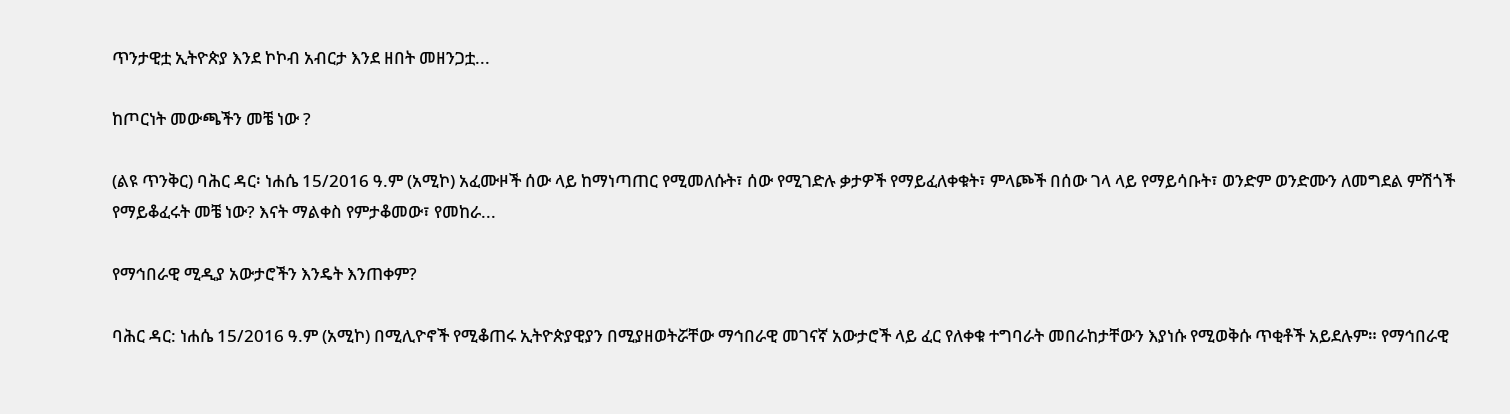ጥንታዊቷ ኢትዮጵያ እንደ ኮኮብ አብርታ እንደ ዘበት መዘንጋቷ...

ከጦርነት መውጫችን መቼ ነው ?

(ልዩ ጥንቅር) ባሕር ዳር፡ ነሐሴ 15/2016 ዓ.ም (አሚኮ) አፈሙዞች ሰው ላይ ከማነጣጠር የሚመለሱት፣ ሰው የሚገድሉ ቃታዎች የማይፈለቀቁት፣ ምላጮች በሰው ገላ ላይ የማይሳቡት፣ ወንድም ወንድሙን ለመግደል ምሽጎች የማይቆፈሩት መቼ ነው? እናት ማልቀስ የምታቆመው፣ የመከራ...

የማኅበራዊ ሚዲያ አውታሮችን እንዴት እንጠቀም?

ባሕር ዳር: ነሐሴ 15/2016 ዓ.ም (አሚኮ) በሚሊዮኖች የሚቆጠሩ ኢትዮጵያዊያን በሚያዘወትሯቸው ማኅበራዊ መገናኛ አውታሮች ላይ ፈር የለቀቁ ተግባራት መበራከታቸውን እያነሱ የሚወቅሱ ጥቂቶች አይደሉም። የማኅበራዊ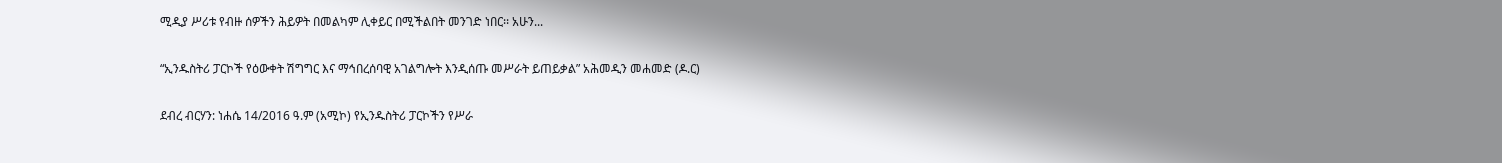ሚዲያ ሥሪቱ የብዙ ሰዎችን ሕይዎት በመልካም ሊቀይር በሚችልበት መንገድ ነበር፡፡ አሁን...

“ኢንዱስትሪ ፓርኮች የዕውቀት ሽግግር እና ማኅበረሰባዊ አገልግሎት እንዲሰጡ መሥራት ይጠይቃል” አሕመዲን መሐመድ (ዶ.ር)

ደብረ ብርሃን: ነሐሴ 14/2016 ዓ.ም (አሚኮ) የኢንዱስትሪ ፓርኮችን የሥራ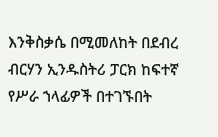እንቅስቃሴ በሚመለከት በደብረ ብርሃን ኢንዱስትሪ ፓርክ ከፍተኛ የሥራ ኀላፊዎች በተገኙበት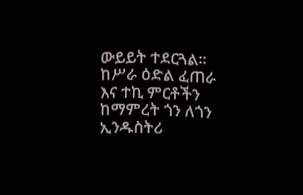ውይይት ተደርጓል። ከሥራ ዕድል ፈጠራ እና ተኪ ምርቶችን ከማምረት ጎን ለጎን ኢንዱስትሪ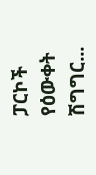ፓርኮች የዕውቀት ሽግግር...